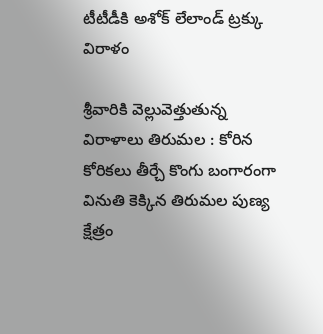టీటీడీకి అశోక్ లేలాండ్ ట్రక్కు విరాళం

శ్రీ‌వారికి వెల్లువెత్తుతున్న విరాళాలు తిరుమ‌ల : కోరిన కోరిక‌లు తీర్చే కొంగు బంగారంగా వినుతి కెక్కిన తిరుమ‌ల పుణ్య క్షేత్రం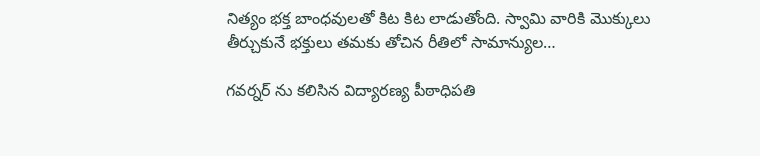నిత్యం భ‌క్త బాంధ‌వుల‌తో కిట కిట లాడుతోంది. స్వామి వారికి మొక్కులు తీర్చుకునే భ‌క్తులు త‌మ‌కు తోచిన రీతిలో సామాన్యుల…

గ‌వ‌ర్న‌ర్ ను క‌లిసిన విద్యారణ్య పీఠాధిపతి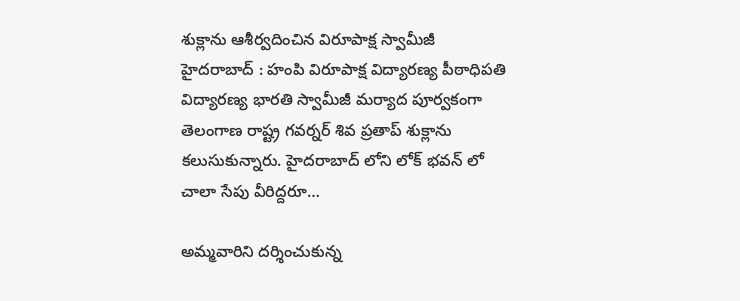శుక్లాను ఆశీర్వ‌దించిన విరూపాక్ష స్వామీజీ హైద‌రాబాద్ : హంపి విరూపాక్ష విద్యార‌ణ్య పీఠాధిప‌తి విద్యార‌ణ్య భార‌తి స్వామీజీ మ‌ర్యాద పూర్వ‌కంగా తెలంగాణ రాష్ట్ర గ‌వ‌ర్న‌ర్ శివ ప్ర‌తాప్ శుక్లాను క‌లుసుకున్నారు. హైద‌రాబాద్ లోని లోక్ భ‌వ‌న్ లో చాలా సేపు వీరిద్ద‌రూ…

అమ్మ‌వారిని ద‌ర్శించుకున్న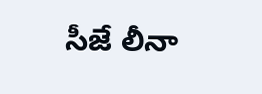సీజే లీనా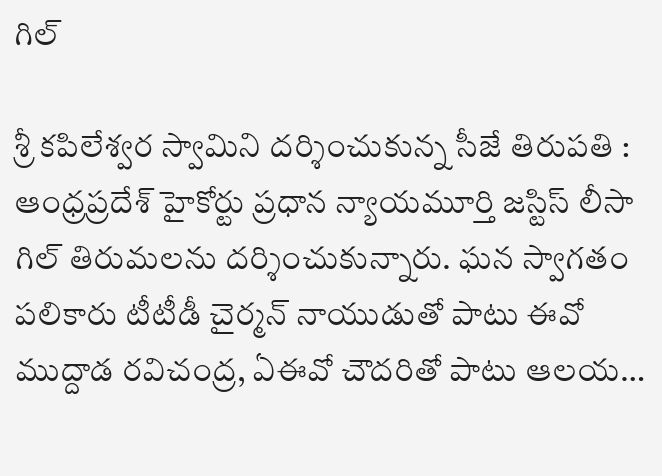గిల్

శ్రీ కపిలేశ్వర స్వామిని దర్శించుకున్న సీజే తిరుపతి : ఆంధ్రప్రదేశ్ హైకోర్టు ప్రధాన న్యాయమూర్తి జస్టిస్ లీసా గిల్ తిరుమ‌ల‌ను ద‌ర్శించుకున్నారు. ఘ‌న స్వాగ‌తం ప‌లికారు టీటీడీ చైర్మ‌న్ నాయుడుతో పాటు ఈవో ముద్దాడ ర‌విచంద్ర‌, ఏఈవో చౌద‌రితో పాటు ఆల‌య…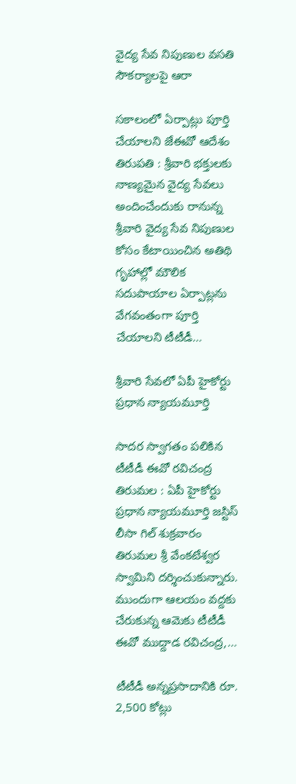వైద్య సేవ నిపుణుల వసతి సౌకర్యాలపై ఆరా

సకాలంలో ఏర్పాట్లు పూర్తి చేయాలని జేఈవో ఆదేశం తిరుపతి : శ్రీవారి భక్తులకు నాణ్యమైన వైద్య సేవలు అందించేందుకు రానున్న శ్రీవారి వైద్య సేవ నిపుణుల కోసం కేటాయించిన అతిథి గృహాల్లో మౌలిక సదుపాయాల ఏర్పాట్లను వేగవంతంగా పూర్తి చేయాలని టీటీడీ…

శ్రీవారి సేవలో ఏపీ హైకోర్టు ప్రధాన న్యాయమూర్తి

సాద‌ర స్వాగ‌తం ప‌లికిన టీటీడీ ఈవో ర‌విచంద్ర‌ తిరుమల : ఏపీ హైకోర్టు ప్రధాన న్యాయమూర్తి జస్టిస్ లీసా గిల్ శుక్రవారం తిరుమల శ్రీ వేంకటేశ్వర స్వామిని దర్శించుకున్నారు. ముందుగా ఆలయం వద్దకు చేరుకున్న ఆమెకు టీటీడీ ఈవో ముద్దాడ రవిచంద్ర,…

టీటీడీ అన్న‌ప్ర‌సాదానికి రూ. 2,500 కోట్లు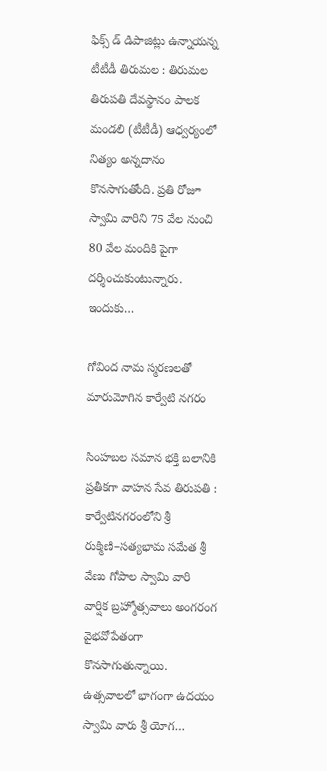ఫిక్స్ డ్ డిపాజిట్లు ఉన్నాయ‌న్న టీటీడీ తిరుమ‌ల : తిరుమ‌ల తిరుప‌తి దేవ‌స్థానం పాల‌క మండ‌లి (టీటీడీ) ఆధ్వ‌ర్యంలో నిత్యం అన్నదానం కొన‌సాగుతోంది. ప్ర‌తి రోజూ స్వామి వారిని 75 వేల నుంచి 80 వేల మందికి పైగా ద‌ర్శించుకుంటున్నారు. ఇందుకు…

గోవింద నామ స్మరణలతో మారుమోగిన కార్వేటి నగరం

సింహబల సమాన భక్తి బలానికి ప్రతీకగా వాహన సేవ తిరుపతి : కార్వేటినగరంలోని శ్రీ రుక్మిణి–సత్యభామ సమేత శ్రీ వేణు గోపాల స్వామి వారి వార్షిక బ్రహ్మోత్సవాలు అంగ‌రంగ వైభవోపేతంగా కొన‌సాగుతున్నాయి. ఉత్స‌వాల‌లో భాగంగా ఉదయం స్వామి వారు శ్రీ యోగ…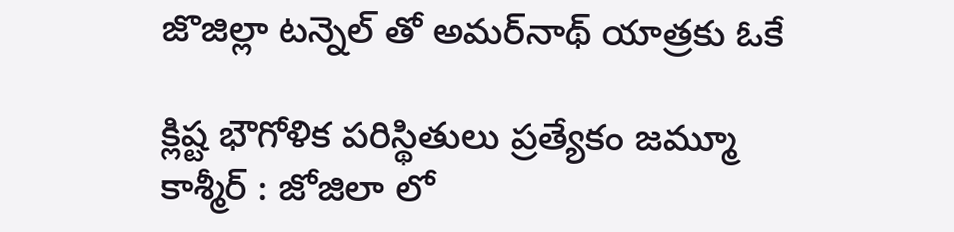జొజిల్లా ట‌న్నెల్ తో అమర్‌నాథ్ యాత్రకు ఓకే

క్లిష్ట భౌగోళిక పరిస్థితులు ప్ర‌త్యేకం జ‌మ్మూ కాశ్మీర్ : జోజిలా లో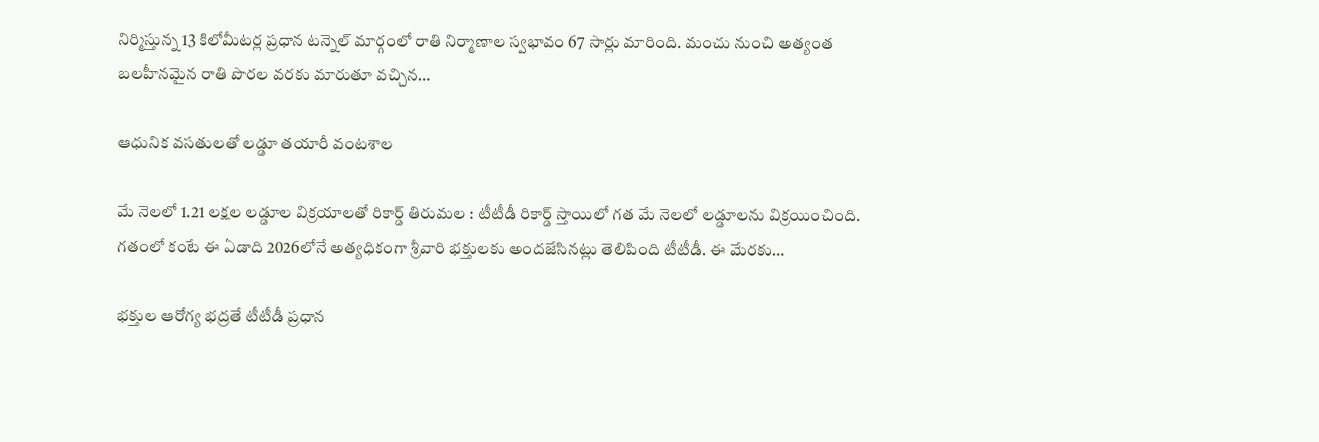నిర్మిస్తున్న 13 కిలోమీటర్ల ప్రధాన టన్నెల్ మార్గంలో రాతి నిర్మాణాల స్వభావం 67 సార్లు మారింది. మంచు నుంచి అత్యంత బలహీనమైన రాతి పొరల వరకు మారుతూ వచ్చిన…

ఆధునిక వ‌స‌తుల‌తో ల‌డ్డూ త‌యారీ వంట‌శాల‌

మే నెల‌లో 1.21 ల‌క్ష‌ల ల‌డ్డూల విక్ర‌యాల‌తో రికార్డ్ తిరుమ‌ల : టీటీడీ రికార్డ్ స్తాయిలో గ‌త మే నెల‌లో ల‌డ్డూల‌ను విక్ర‌యించింది. గ‌తంలో కంటే ఈ ఏడాది 2026లోనే అత్య‌ధికంగా శ్రీ‌వారి భ‌క్తుల‌కు అంద‌జేసిన‌ట్లు తెలిపింది టీటీడీ. ఈ మేర‌కు…

భక్తుల ఆరోగ్య భద్రతే టీటీడీ ప్రధాన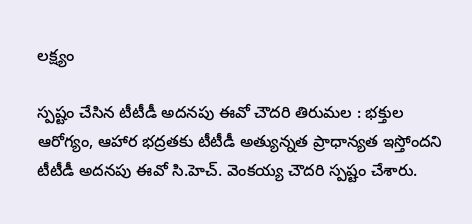లక్ష్యం

స్ప‌ష్టం చేసిన టీటీడీ అదనపు ఈవో చౌద‌రి తిరుమల : భక్తుల ఆరోగ్యం, ఆహార భద్రతకు టీటీడీ అత్యున్నత ప్రాధాన్యత ఇస్తోందని టీటీడీ అదనపు ఈవో సి.హెచ్. వెంకయ్య చౌదరి స్ప‌ష్టం చేశారు.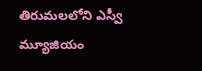తిరుమలలోని ఎస్వీ మ్యూజియం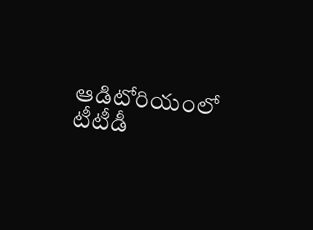ఆడిటోరియంలో టీటీడీ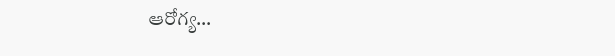ఆరోగ్య…